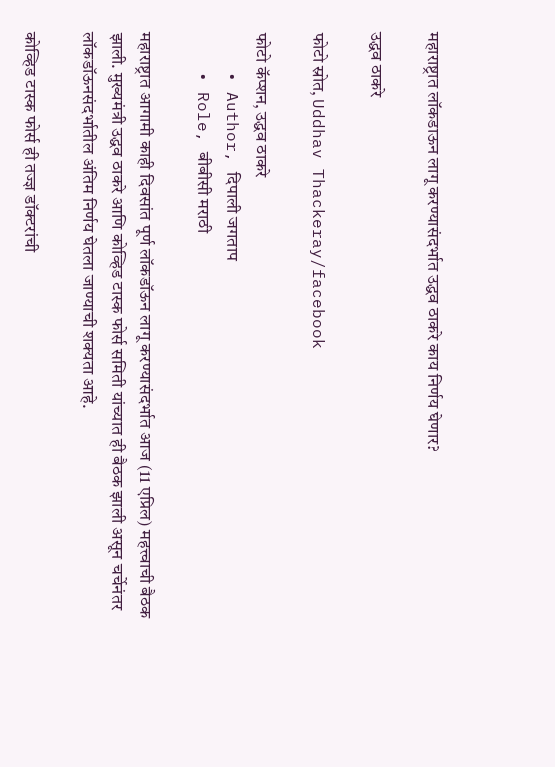महाराष्ट्रात लॉकडाऊन लागू करण्यासंदर्भात उद्धव ठाकरे काय निर्णय घेणार?

उद्धव ठाकरे

फोटो स्रोत, Uddhav Thackeray/facebook

फोटो कॅप्शन, उद्धव ठाकरे
    • Author, दिपाली जगताप
    • Role, बीबीसी मराठी

महाराष्ट्रात आगामी काही दिवसांत पूर्ण लॉकडॉऊन लागू करण्यासंदर्भात आज (11 एप्रिल) महत्त्वाची बैठक झाली. मुख्यमंत्री उद्धव ठाकरे आणि कोव्हिड टास्क फोर्स समिती यांच्यात ही बैठक झाली असून चर्चेनंतर लॉकडॉऊनसंदर्भातील अंतिम निर्णय घेतला जाण्याची शक्यता आहे.

कोव्हिड टास्क फोर्स ही तज्ज्ञ डॉक्टरांची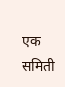एक समिती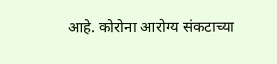आहे. कोरोना आरोग्य संकटाच्या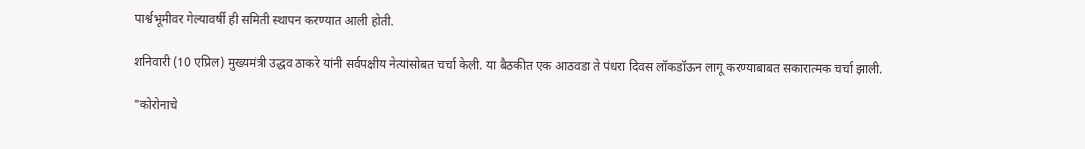पार्श्वभूमीवर गेल्यावर्षी ही समिती स्थापन करण्यात आली होती.

शनिवारी (10 एप्रिल) मुख्यमंत्री उद्धव ठाकरे यांनी सर्वपक्षीय नेत्यांसोबत चर्चा केली. या बैठकीत एक आठवडा ते पंधरा दिवस लॉकडॉऊन लागू करण्याबाबत सकारात्मक चर्चा झाली.

"कोरोनाचे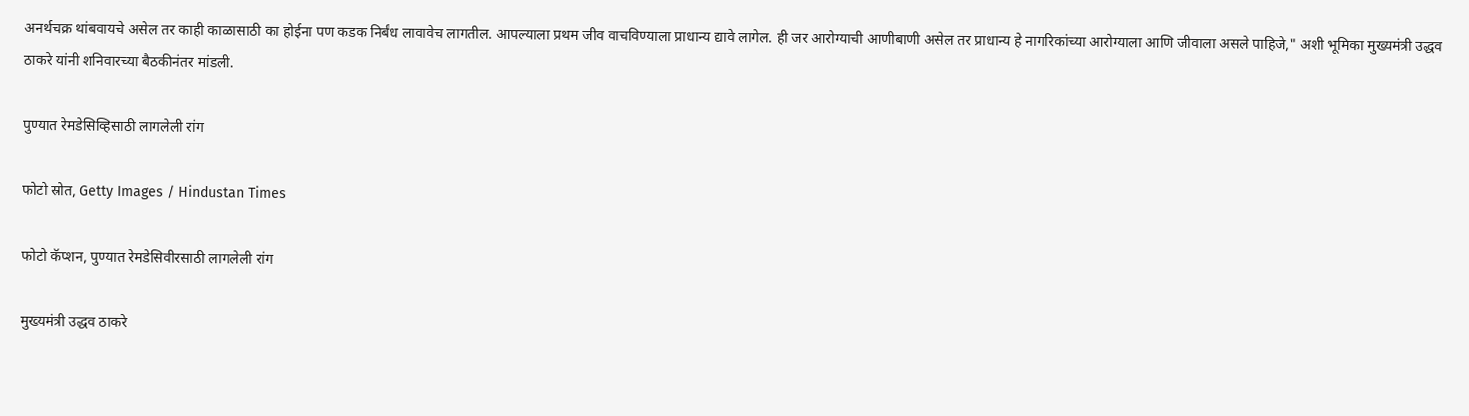अनर्थचक्र थांबवायचे असेल तर काही काळासाठी का होईना पण कडक निर्बंध लावावेच लागतील. आपल्याला प्रथम जीव वाचविण्याला प्राधान्य द्यावे लागेल. ही जर आरोग्याची आणीबाणी असेल तर प्राधान्य हे नागरिकांच्या आरोग्याला आणि जीवाला असले पाहिजे," अशी भूमिका मुख्यमंत्री उद्धव ठाकरे यांनी शनिवारच्या बैठकीनंतर मांडली.

पुण्यात रेमडेसिव्हिसाठी लागलेली रांग

फोटो स्रोत, Getty Images / Hindustan Times

फोटो कॅप्शन, पुण्यात रेमडेसिवीरसाठी लागलेली रांग

मुख्यमंत्री उद्धव ठाकरे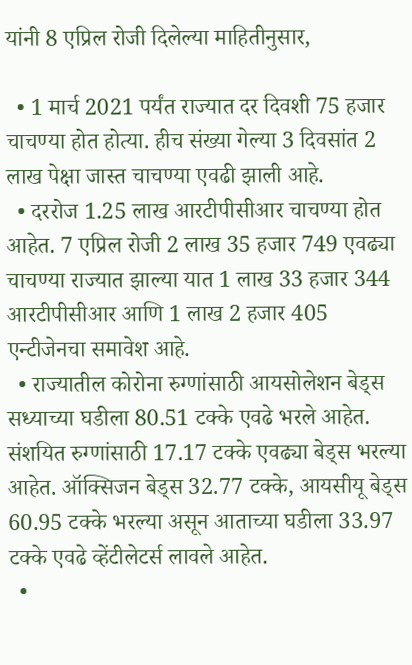यांनी 8 एप्रिल रोजी दिलेल्या माहितीनुसार,

  • 1 मार्च 2021 पर्यंत राज्यात दर दिवशी 75 हजार चाचण्या होत होत्या. हीच संख्या गेल्या 3 दिवसांत 2 लाख पेक्षा जास्त चाचण्या एवढी झाली आहे.
  • दररोज 1.25 लाख आरटीपीसीआर चाचण्या होत आहेत. 7 एप्रिल रोजी 2 लाख 35 हजार 749 एवढ्या चाचण्या राज्यात झाल्या यात 1 लाख 33 हजार 344 आरटीपीसीआर आणि 1 लाख 2 हजार 405 एन्टीजेनचा समावेश आहे.
  • राज्यातील कोरोना रुग्णांसाठी आयसोलेशन बेड्स सध्याच्या घडीला 80.51 टक्के एवढे भरले आहेत. संशयित रुग्णांसाठी 17.17 टक्के एवढ्या बेड्स भरल्या आहेत. ऑक्सिजन बेड्स 32.77 टक्के, आयसीयू बेड्स 60.95 टक्के भरल्या असून आताच्या घडीला 33.97 टक्के एवढे व्हेंटीलेटर्स लावले आहेत.
  •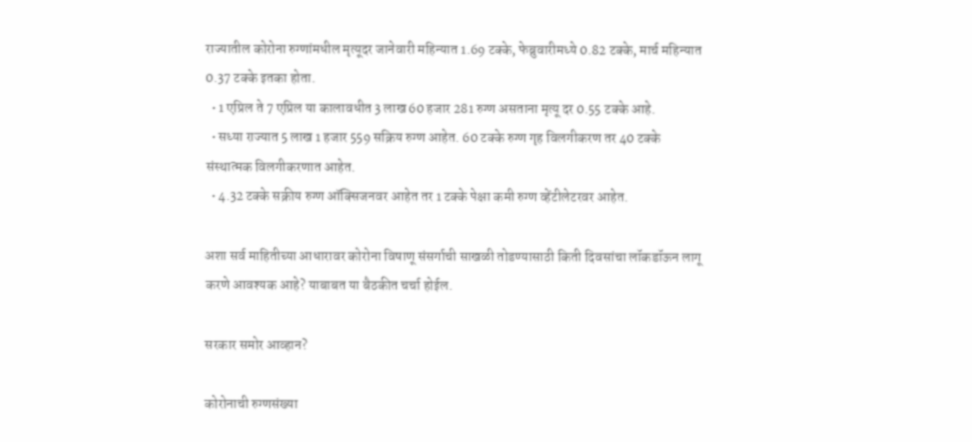राज्यातील कोरोना रुग्णांमधील मृत्यूदर जानेवारी महिन्यात 1.69 टक्के, फेब्रुवारीमध्ये 0.82 टक्के, मार्च महिन्यात 0.37 टक्के इतका होता.
  • 1 एप्रिल ते 7 एप्रिल या कालावधीत 3 लाख 60 हजार 281 रुग्ण असताना मृत्यू दर 0.55 टक्के आहे.
  • सध्या राज्यात 5 लाख 1 हजार 559 सक्रिय रुग्ण आहेत. 60 टक्के रुग्ण गृह विलगीकरण तर 40 टक्के संस्थात्मक विलगीकरणात आहेत.
  • 4.32 टक्के सक्रीय रुग्ण ऑक्सिजनवर आहेत तर 1 टक्के पेक्षा कमी रुग्ण व्हेंटीलेटरवर आहेत.

अशा सर्व माहितीच्या आधारावर कोरोना विषाणू संसर्गाची साखळी तोडण्यासाठी किती दिवसांचा लॉकडॉऊन लागू करणे आवश्यक आहे? याबाबत या बैठकीत चर्चा होईल.

सरकार समोर आव्हान?

कोरोनाची रुग्णसंख्या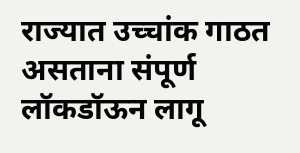राज्यात उच्चांक गाठत असताना संपूर्ण लॉकडॉऊन लागू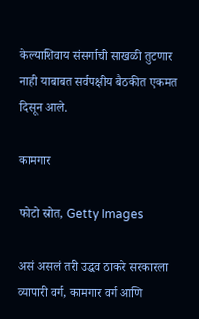केल्याशिवाय संसर्गाची साखळी तुटणार नाही याबाबत सर्वपक्षीय बैठकीत एकमत दिसून आले.

कामगार

फोटो स्रोत, Getty Images

असं असलं तरी उद्धव ठाकरे सरकारला व्यापारी वर्ग, कामगार वर्ग आणि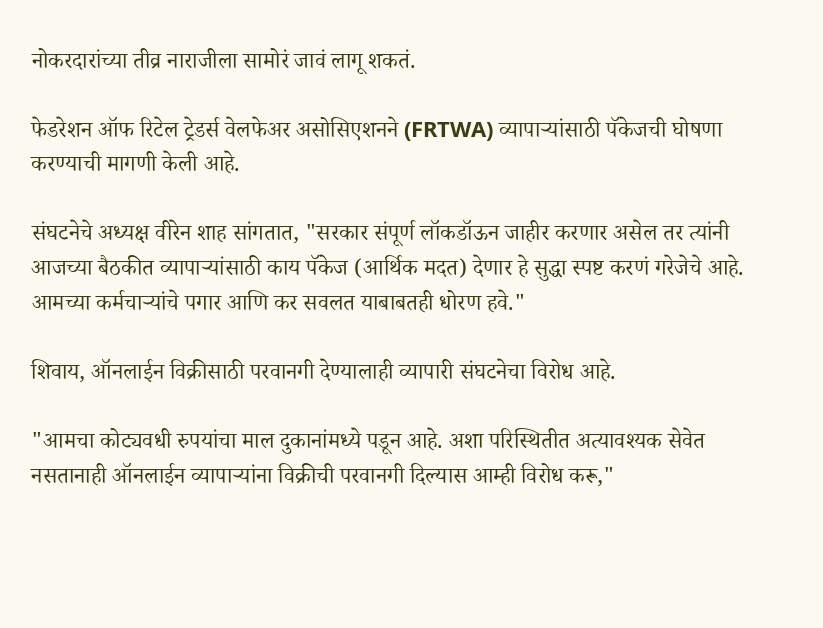नोकरदारांच्या तीव्र नाराजीला सामोरं जावं लागू शकतं.

फेडरेशन ऑफ रिटेल ट्रेडर्स वेलफेअर असोसिएशनने (FRTWA) व्यापाऱ्यांसाठी पॅकेजची घोषणा करण्याची मागणी केली आहे.

संघटनेचे अध्यक्ष वीरेन शाह सांगतात, "सरकार संपूर्ण लॉकडॉऊन जाहीर करणार असेल तर त्यांनी आजच्या बैठकीत व्यापाऱ्यांसाठी काय पॅकेज (आर्थिक मदत) देणार हे सुद्धा स्पष्ट करणं गरेजेचे आहे. आमच्या कर्मचाऱ्यांचे पगार आणि कर सवलत याबाबतही धोरण हवे."

शिवाय, ऑनलाईन विक्रीसाठी परवानगी देण्यालाही व्यापारी संघटनेचा विरोध आहे.

"आमचा कोट्यवधी रुपयांचा माल दुकानांमध्ये पडून आहे. अशा परिस्थितीत अत्यावश्यक सेवेत नसतानाही ऑनलाईन व्यापाऱ्यांना विक्रीची परवानगी दिल्यास आम्ही विरोध करू,"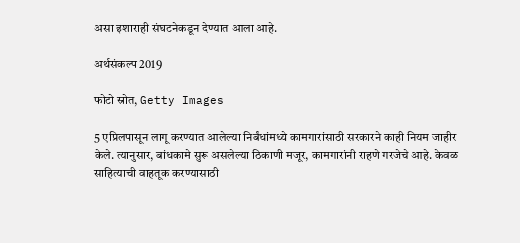असा इशाराही संघटनेकडून देण्यात आला आहे.

अर्थसंकल्प 2019

फोटो स्रोत, Getty Images

5 एप्रिलपासून लागू करण्यात आलेल्या निर्बंधांमध्ये कामगारांसाठी सरकारने काही नियम जाहीर केले. त्यानुसार, बांधकामे सुरू असलेल्या ठिकाणी मजूर, कामगारांनी राहणे गरजेचे आहे. केवळ साहित्याची वाहतूक करण्यासाठी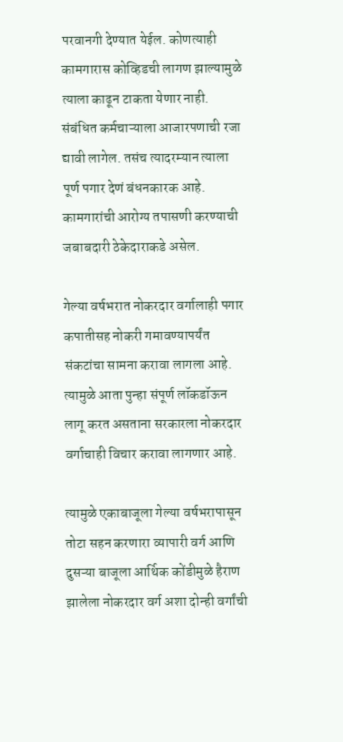परवानगी देण्यात येईल. कोणत्याही कामगारास कोव्हिडची लागण झाल्यामुळे त्याला काढून टाकता येणार नाही. संबंधित कर्मचाऱ्याला आजारपणाची रजा द्यावी लागेल. तसंच त्यादरम्यान त्याला पूर्ण पगार देणं बंधनकारक आहे. कामगारांची आरोग्य तपासणी करण्याची जबाबदारी ठेकेदाराकडे असेल.

गेल्या वर्षभरात नोकरदार वर्गालाही पगार कपातीसह नोकरी गमावण्यापर्यंत संकटांचा सामना करावा लागला आहे. त्यामुळे आता पुन्हा संपूर्ण लॉकडॉऊन लागू करत असताना सरकारला नोकरदार वर्गाचाही विचार करावा लागणार आहे.

त्यामुळे एकाबाजूला गेल्या वर्षभरापासून तोटा सहन करणारा व्यापारी वर्ग आणि दुसऱ्या बाजूला आर्थिक कोंडीमुळे हैराण झालेला नोकरदार वर्ग अशा दोन्ही वर्गांची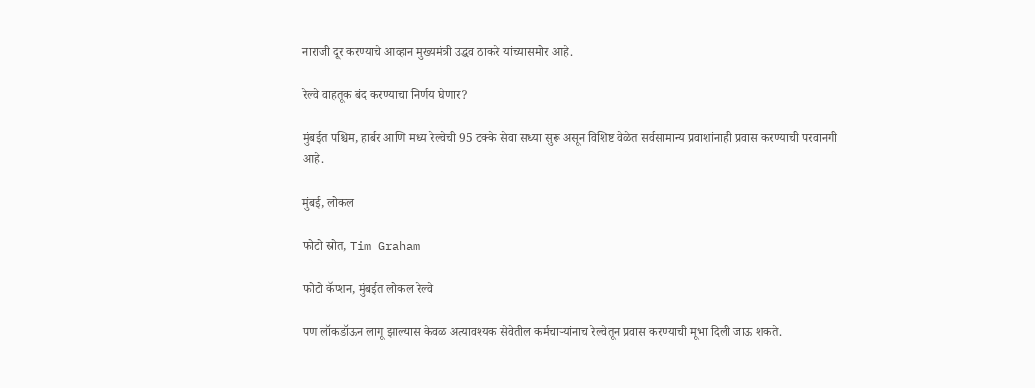नाराजी दूर करण्याचे आव्हान मुख्यमंत्री उद्धव ठाकरे यांच्यासमोर आहे.

रेल्वे वाहतूक बंद करण्याचा निर्णय घेणार?

मुंबईत पश्चिम, हार्बर आणि मध्य रेल्वेची 95 टक्के सेवा सध्या सुरू असून विशिष्ट वेळेत सर्वसामान्य प्रवाशांनाही प्रवास करण्याची परवानगी आहे.

मुंबई, लोकल

फोटो स्रोत, Tim Graham

फोटो कॅप्शन, मुंबईत लोकल रेल्वे

पण लॉकडॉऊन लागू झाल्यास केवळ अत्यावश्यक सेवेतील कर्मचाऱ्यांनाच रेल्वेतून प्रवास करण्याची मूभा दिली जाऊ शकते.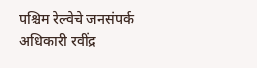पश्चिम रेल्वेचे जनसंपर्क अधिकारी रवींद्र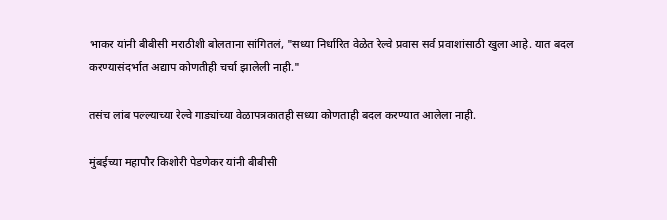भाकर यांनी बीबीसी मराठीशी बोलताना सांगितलं, "सध्या निर्धारित वेळेत रेल्वे प्रवास सर्व प्रवाशांसाठी खुला आहे. यात बदल करण्यासंदर्भात अद्याप कोणतीही चर्चा झालेली नाही."

तसंच लांब पल्ल्याच्या रेल्वे गाड्यांच्या वेळापत्रकातही सध्या कोणताही बदल करण्यात आलेला नाही.

मुंबईच्या महापौर किशोरी पेडणेकर यांनी बीबीसी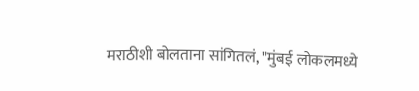मराठीशी बोलताना सांगितलं, "मुंबई लोकलमध्ये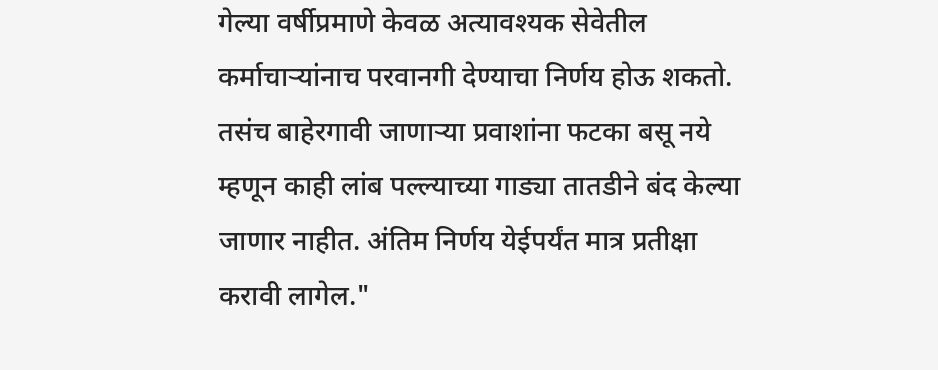गेल्या वर्षीप्रमाणे केवळ अत्यावश्यक सेवेतील कर्माचाऱ्यांनाच परवानगी देण्याचा निर्णय होऊ शकतो. तसंच बाहेरगावी जाणाऱ्या प्रवाशांना फटका बसू नये म्हणून काही लांब पल्ल्याच्या गाड्या तातडीने बंद केल्या जाणार नाहीत. अंतिम निर्णय येईपर्यंत मात्र प्रतीक्षा करावी लागेल."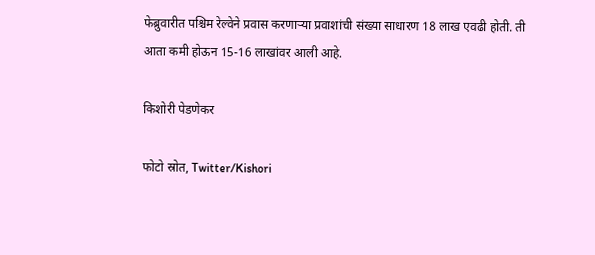फेब्रुवारीत पश्चिम रेल्वेने प्रवास करणाऱ्या प्रवाशांची संख्या साधारण 18 लाख एवढी होती. ती आता कमी होऊन 15-16 लाखांवर आली आहे.

किशोरी पेडणेकर

फोटो स्रोत, Twitter/Kishori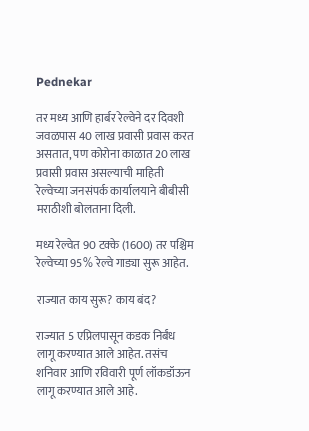Pednekar

तर मध्य आणि हार्बर रेल्वेने दर दिवशी जवळपास 40 लाख प्रवासी प्रवास करत असतात, पण कोरोना काळात 20 लाख प्रवासी प्रवास असल्याची माहिती रेल्वेच्या जनसंपर्क कार्यालयाने बीबीसी मराठीशी बोलताना दिली.

मध्य रेल्वेत 90 टक्के (1600) तर पश्चिम रेल्वेच्या 95% रेल्वे गाड्या सुरू आहेत.

राज्यात काय सुरू? काय बंद?

राज्यात 5 एप्रिलपासून कडक निर्बंध लागू करण्यात आले आहेत. तसंच शनिवार आणि रविवारी पूर्ण लॉकडॉऊन लागू करण्यात आले आहे.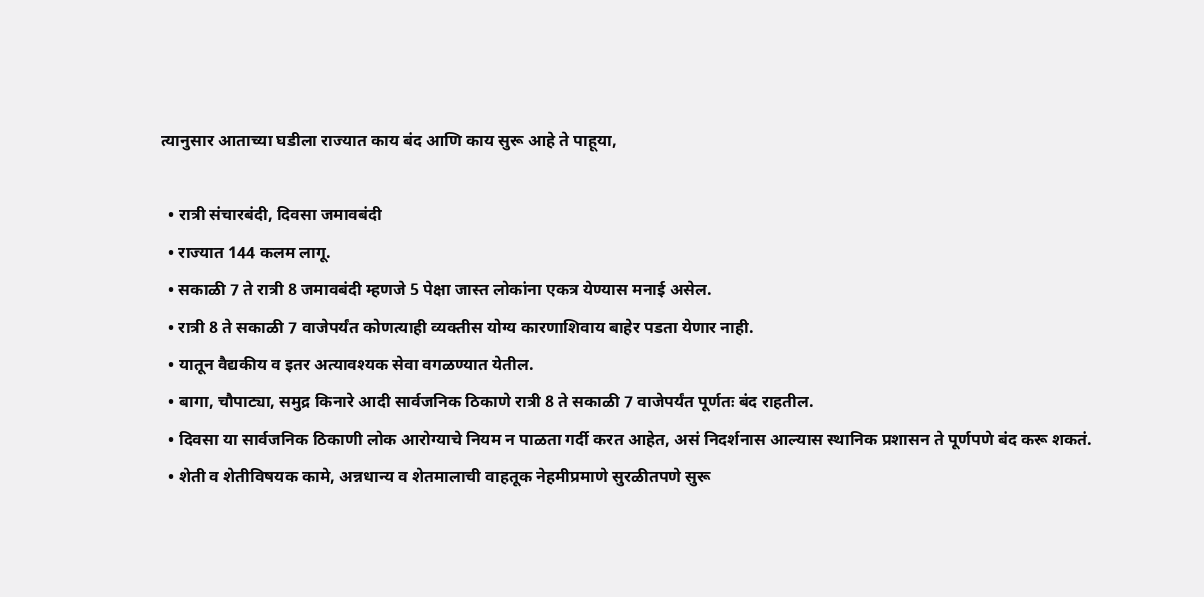त्यानुसार आताच्या घडीला राज्यात काय बंद आणि काय सुरू आहे ते पाहूया,

  • रात्री संचारबंदी, दिवसा जमावबंदी
  • राज्यात 144 कलम लागू.
  • सकाळी 7 ते रात्री 8 जमावबंदी म्हणजे 5 पेक्षा जास्त लोकांना एकत्र येण्यास मनाई असेल.
  • रात्री 8 ते सकाळी 7 वाजेपर्यंत कोणत्याही व्यक्तीस योग्य कारणाशिवाय बाहेर पडता येणार नाही.
  • यातून वैद्यकीय व इतर अत्यावश्यक सेवा वगळण्यात येतील.
  • बागा, चौपाट्या, समुद्र किनारे आदी सार्वजनिक ठिकाणे रात्री 8 ते सकाळी 7 वाजेपर्यंत पूर्णतः बंद राहतील.
  • दिवसा या सार्वजनिक ठिकाणी लोक आरोग्याचे नियम न पाळता गर्दी करत आहेत, असं निदर्शनास आल्यास स्थानिक प्रशासन ते पूर्णपणे बंद करू शकतं.
  • शेती व शेतीविषयक कामे, अन्नधान्य व शेतमालाची वाहतूक नेहमीप्रमाणे सुरळीतपणे सुरू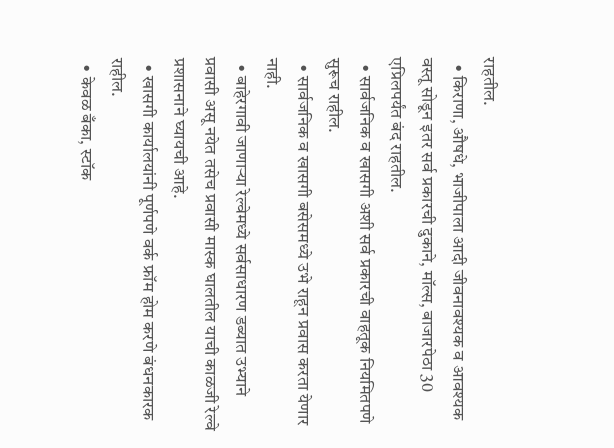राहतील.
  • किराणा, औषधे, भाजीपाला आदी जीवनावश्यक व आवश्यक वस्तू सोडून इतर सर्व प्रकारची दुकाने, मॉल्स, बाजारपेठा 30 एप्रिलपर्यंत बंद राहतील.
  • सार्वजनिक व खासगी अशी सर्व प्रकारची वाहतूक नियमितपणे सुरूच राहील.
  • सार्वजनिक व खासगी बसेसमध्ये उभे राहून प्रवास करता येणार नाही.
  • बाहेरगावी जाणाऱ्या रेल्वेमध्ये सर्वसाधारण डब्यात उभ्याने प्रवासी असू नयेत तसेच प्रवासी मास्क घालतील याची काळजी रेल्वे प्रशासनाने घ्यायची आहे.
  • खासगी कार्यालयांनी पूर्णपणे वर्क फ्रॉम होम करणे बंधनकारक राहील.
  • केवळ बँका, स्टॉक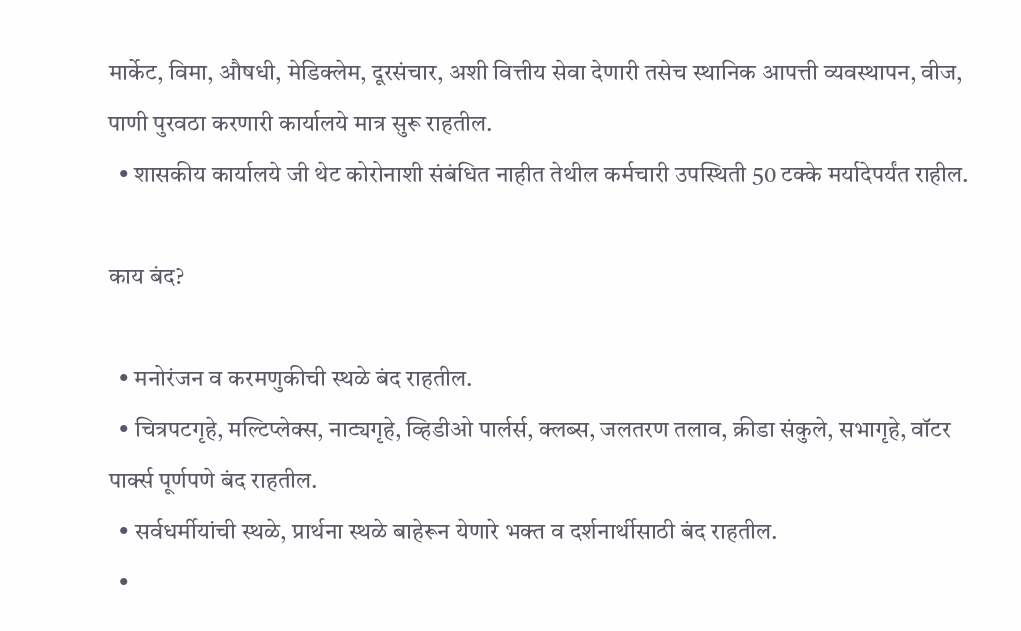मार्केट, विमा, औषधी, मेडिक्लेम, दूरसंचार, अशी वित्तीय सेवा देणारी तसेच स्थानिक आपत्ती व्यवस्थापन, वीज, पाणी पुरवठा करणारी कार्यालये मात्र सुरू राहतील.
  • शासकीय कार्यालये जी थेट कोरोनाशी संबंधित नाहीत तेथील कर्मचारी उपस्थिती 50 टक्के मर्यादेपर्यंत राहील.

काय बंद?

  • मनोरंजन व करमणुकीची स्थळे बंद राहतील.
  • चित्रपटगृहे, मल्टिप्लेक्स, नाट्यगृहे, व्हिडीओ पार्लर्स, क्लब्स, जलतरण तलाव, क्रीडा संकुले, सभागृहे, वॉटर पार्क्स पूर्णपणे बंद राहतील.
  • सर्वधर्मीयांची स्थळे, प्रार्थना स्थळे बाहेरून येणारे भक्त व दर्शनार्थीसाठी बंद राहतील.
  •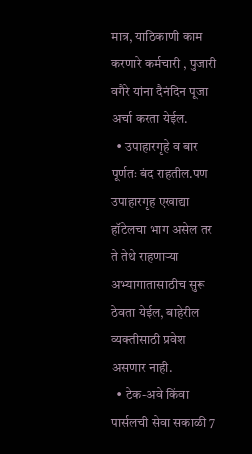मात्र, याठिकाणी काम करणारे कर्मचारी , पुजारी वगैरे यांना दैनंदिन पूजा अर्चा करता येईल.
  • उपाहारगृहे व बार पूर्णतः बंद राहतील.पण उपाहारगृह एखाद्या हॉटेलचा भाग असेल तर ते तेथे राहणाऱ्या अभ्यागातासाठीच सुरू ठेवता येईल, बाहेरील व्यक्तीसाठी प्रवेश असणार नाही.
  • टेक-अवे किंवा पार्सलची सेवा सकाळी 7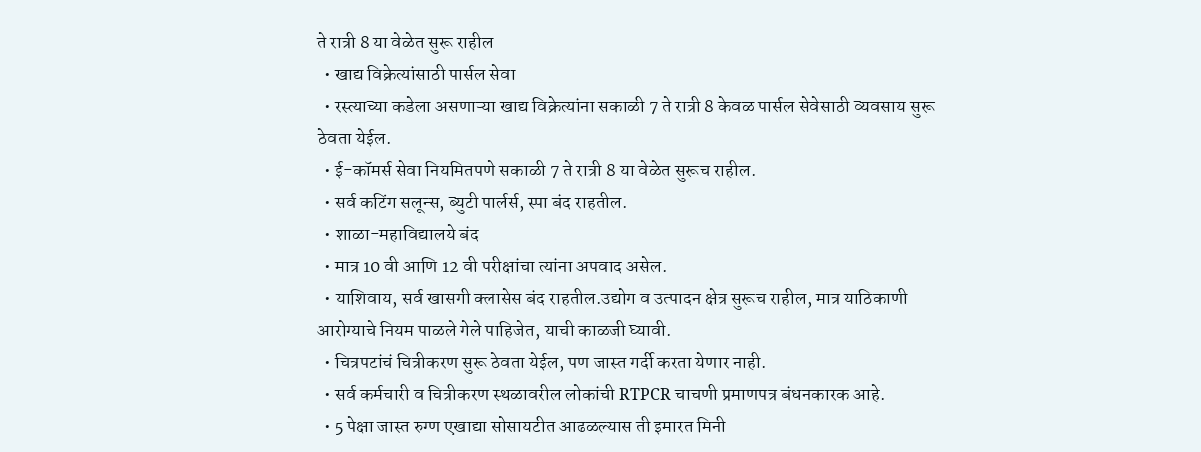ते रात्री 8 या वेळेत सुरू राहील
  • खाद्य विक्रेत्यांसाठी पार्सल सेवा
  • रस्त्याच्या कडेला असणाऱ्या खाद्य विक्रेत्यांना सकाळी 7 ते रात्री 8 केवळ पार्सल सेवेसाठी व्यवसाय सुरू ठेवता येईल.
  • ई-कॉमर्स सेवा नियमितपणे सकाळी 7 ते रात्री 8 या वेळेत सुरूच राहील.
  • सर्व कटिंग सलून्स, ब्युटी पार्लर्स, स्पा बंद राहतील.
  • शाळा-महाविद्यालये बंद
  • मात्र 10 वी आणि 12 वी परीक्षांचा त्यांना अपवाद असेल.
  • याशिवाय, सर्व खासगी क्लासेस बंद राहतील.उद्योग व उत्पादन क्षेत्र सुरूच राहील, मात्र याठिकाणी आरोग्याचे नियम पाळले गेले पाहिजेत, याची काळजी घ्यावी.
  • चित्रपटांचं चित्रीकरण सुरू ठेवता येईल, पण जास्त गर्दी करता येणार नाही.
  • सर्व कर्मचारी व चित्रीकरण स्थळावरील लोकांची RTPCR चाचणी प्रमाणपत्र बंधनकारक आहे.
  • 5 पेक्षा जास्त रुग्ण एखाद्या सोसायटीत आढळल्यास ती इमारत मिनी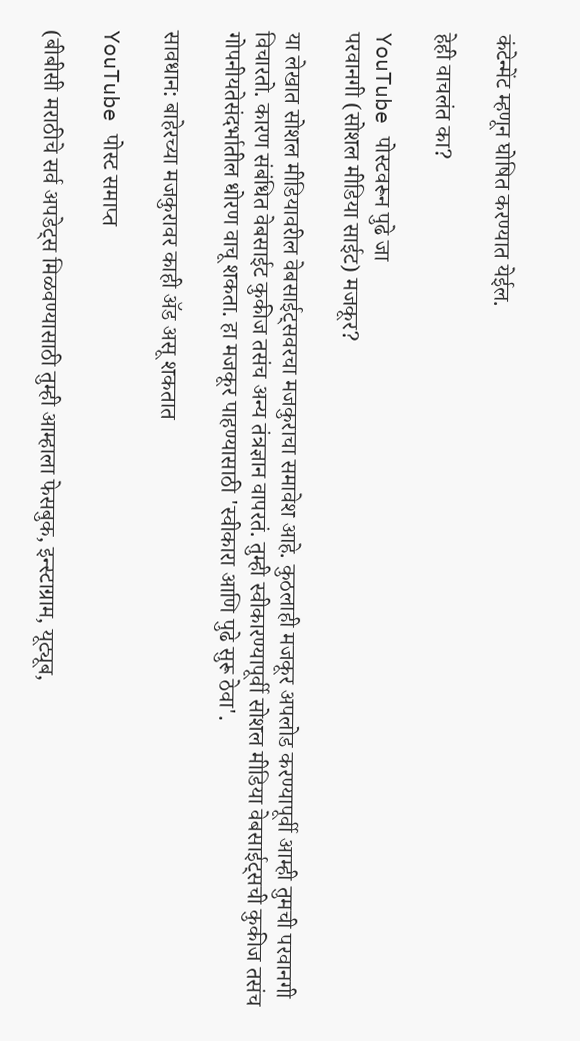कंटेन्मेंट म्हणून घोषित करण्यात येईल.

हेही वाचलंत का?

YouTube पोस्टवरून पुढे जा
परवानगी (सोशल मीडिया साईट) मजकूर?

या लेखात सोशल मीडियावरील वेबसाईट्सवरचा मजकुराचा समावेश आहे. कुठलाही मजकूर अपलोड करण्यापूर्वी आम्ही तुमची परवानगी विचारतो. कारण संबंधित वेबसाईट कुकीज तसंच अन्य तंत्रज्ञान वापरतं. तुम्ही स्वीकारण्यापूर्वी सोशल मीडिया वेबसाईट्सची कुकीज तसंच गोपनीयतेसंदर्भातील धोरण वाचू शकता. हा मजकूर पाहण्यासाठी 'स्वीकारा आणि पुढे सुरू ठेवा'.

सावधान: बाहेरच्या मजकुरावर काही ॲड असू शकतात

YouTube पोस्ट समाप्त

(बीबीसी मराठीचे सर्व अपडेट्स मिळवण्यासाठी तुम्ही आम्हाला फेसबुक, इन्स्टाग्राम, यूट्यूब,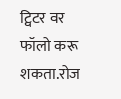ट्विटर वर फॉलो करू शकता.रोज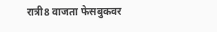रात्री8 वाजता फेसबुकवर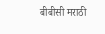बीबीसी मराठी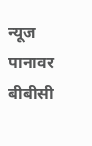न्यूज पानावर बीबीसी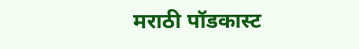मराठी पॉडकास्ट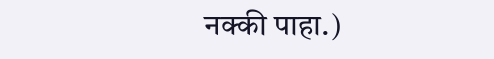नक्की पाहा.)